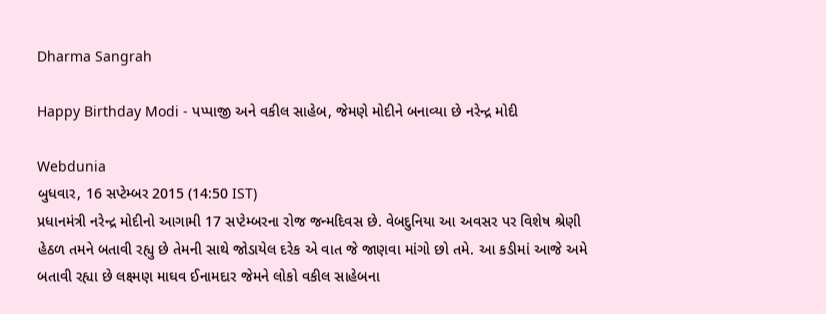Dharma Sangrah

Happy Birthday Modi - પપ્પાજી અને વકીલ સાહેબ, જેમણે મોદીને બનાવ્યા છે નરેન્દ્ર મોદી

Webdunia
બુધવાર, 16 સપ્ટેમ્બર 2015 (14:50 IST)
પ્રધાનમંત્રી નરેન્દ્ર મોદીનો આગામી 17 સપ્ટેમ્બરના રોજ જન્મદિવસ છે. વેબદુનિયા આ અવસર પર વિશેષ શ્રેણી હેઠળ તમને બતાવી રહ્યુ છે તેમની સાથે જોડાયેલ દરેક એ વાત જે જાણવા માંગો છો તમે. આ કડીમાં આજે અમે બતાવી રહ્યા છે લક્ષ્મણ માઘવ ઈનામદાર જેમને લોકો વકીલ સાહેબના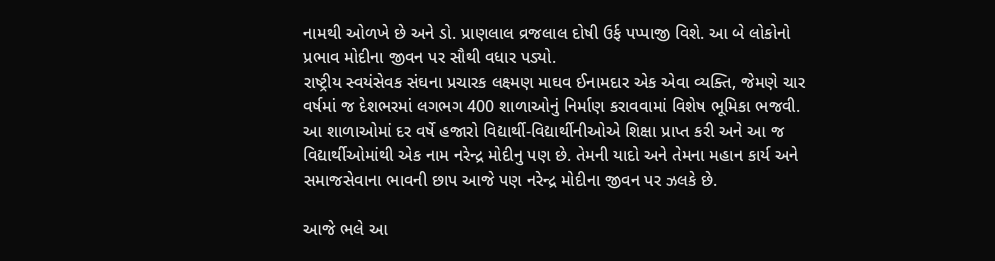નામથી ઓળખે છે અને ડો. પ્રાણલાલ વ્રજલાલ દોષી ઉર્ફ પપ્પાજી વિશે. આ બે લોકોનો પ્રભાવ મોદીના જીવન પર સૌથી વધાર પડ્યો.
રાષ્ટ્રીય સ્વયંસેવક સંઘના પ્રચારક લક્ષ્મણ માઘવ ઈનામદાર એક એવા વ્યક્તિ, જેમણે ચાર વર્ષમાં જ દેશભરમાં લગભગ 400 શાળાઓનું નિર્માણ કરાવવામાં વિશેષ ભૂમિકા ભજવી. આ શાળાઓમાં દર વર્ષે હજારો વિદ્યાર્થી-વિદ્યાર્થીનીઓએ શિક્ષા પ્રાપ્ત કરી અને આ જ વિદ્યાર્થીઓમાંથી એક નામ નરેન્દ્ર મોદીનુ પણ છે. તેમની યાદો અને તેમના મહાન કાર્ય અને સમાજસેવાના ભાવની છાપ આજે પણ નરેન્દ્ર મોદીના જીવન પર ઝલકે છે.

આજે ભલે આ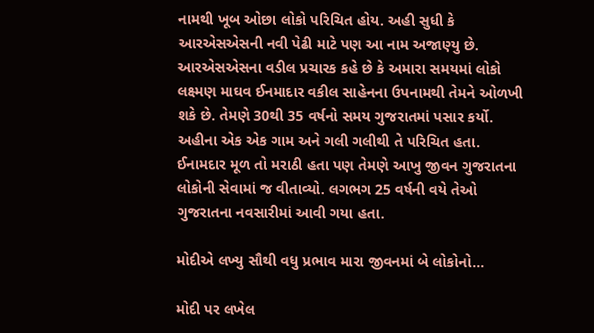નામથી ખૂબ ઓછા લોકો પરિચિત હોય. અહી સુધી કે આરએસએસની નવી પેઢી માટે પણ આ નામ અજાણ્યુ છે.  આરએસએસના વડીલ પ્રચારક કહે છે કે અમારા સમયમાં લોકો લક્ષ્મણ માઘવ ઈનમાદાર વકીલ સાહેનના ઉપનામથી તેમને ઓળખી શકે છે. તેમણે 30થી 35 વર્ષનો સમય ગુજરાતમાં પસાર કર્યો. અહીના એક એક ગામ અને ગલી ગલીથી તે પરિચિત હતા.  ઈનામદાર મૂળ તો મરાઠી હતા પણ તેમણે આખુ જીવન ગુજરાતના લોકોની સેવામાં જ વીતાવ્યો. લગભગ 25 વર્ષની વયે તેઓ ગુજરાતના નવસારીમાં આવી ગયા હતા.

મોદીએ લખ્યુ સૌથી વધુ પ્રભાવ મારા જીવનમાં બે લોકોનો...

મોદી પર લખેલ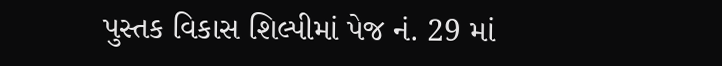પુસ્તક વિકાસ શિલ્પીમાં પેજ નં. 29 માં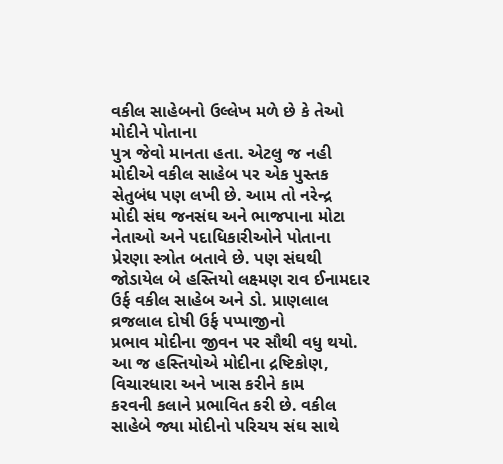વકીલ સાહેબનો ઉલ્લેખ મળે છે કે તેઓ મોદીને પોતાના
પુત્ર જેવો માનતા હતા. એટલુ જ નહી મોદીએ વકીલ સાહેબ પર એક પુસ્તક સેતુબંધ પણ લખી છે. આમ તો નરેન્દ્ર
મોદી સંઘ જનસંઘ અને ભાજપાના મોટા નેતાઓ અને પદાધિકારીઓને પોતાના પ્રેરણા સ્ત્રોત બતાવે છે. પણ સંઘથી
જોડાયેલ બે હસ્તિયો લક્ષ્મણ રાવ ઈનામદાર ઉર્ફ વકીલ સાહેબ અને ડો. પ્રાણલાલ વ્રજલાલ દોષી ઉર્ફ પપ્પાજીનો
પ્રભાવ મોદીના જીવન પર સૌથી વધુ થયો. આ જ હસ્તિયોએ મોદીના દ્રષ્ટિકોણ, વિચારધારા અને ખાસ કરીને કામ
કરવની કલાને પ્રભાવિત કરી છે. વકીલ સાહેબે જ્યા મોદીનો પરિચય સંઘ સાથે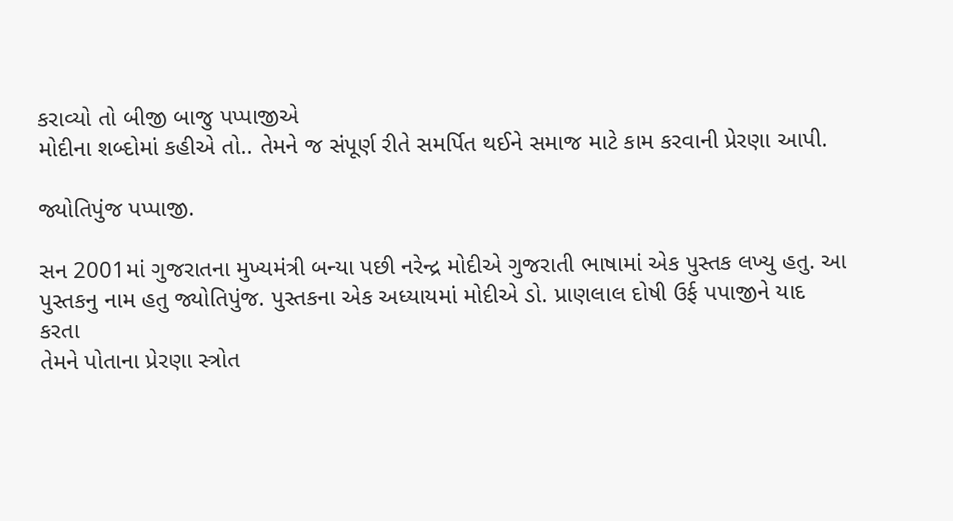કરાવ્યો તો બીજી બાજુ પપ્પાજીએ
મોદીના શબ્દોમાં કહીએ તો.. તેમને જ સંપૂર્ણ રીતે સમર્પિત થઈને સમાજ માટે કામ કરવાની પ્રેરણા આપી.

જ્યોતિપુંજ પપ્પાજી.

સન 2001માં ગુજરાતના મુખ્યમંત્રી બન્યા પછી નરેન્દ્ર મોદીએ ગુજરાતી ભાષામાં એક પુસ્તક લખ્યુ હતુ. આ
પુસ્તકનુ નામ હતુ જ્યોતિપુંજ. પુસ્તકના એક અધ્યાયમાં મોદીએ ડો. પ્રાણલાલ દોષી ઉર્ફ પપાજીને યાદ કરતા
તેમને પોતાના પ્રેરણા સ્ત્રોત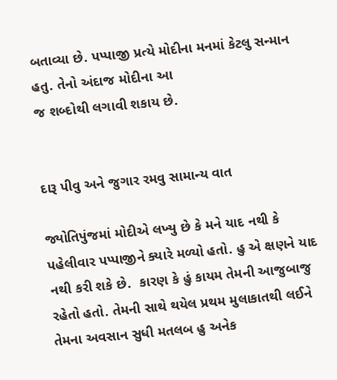બતાવ્યા છે. પપ્પાજી પ્રત્યે મોદીના મનમાં કેટલુ સન્માન હતુ. તેનો અંદાજ મોદીના આ
જ શબ્દોથી લગાવી શકાય છે.


દારૂ પીવુ અને જુગાર રમવુ સામાન્ય વાત

જ્યોતિપુંજમાં મોદીએ લખ્યુ છે કે મને યાદ નથી કે પહેલીવાર પપ્પાજીને ક્યારે મળ્યો હતો. હુ એ ક્ષણને યાદ નથી કરી શકે છે.  કારણ કે હું કાયમ તેમની આજુબાજુ રહેતો હતો. તેમની સાથે થયેલ પ્રથમ મુલાકાતથી લઈને તેમના અવસાન સુધી મતલબ હુ અનેક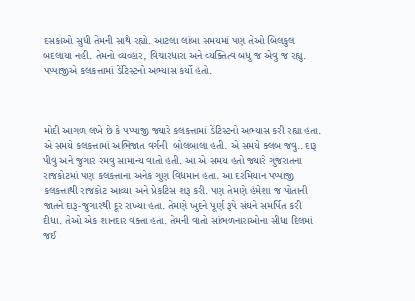દસકાઓ સુધી તેમની સાથે રહ્યો. આટલા લાંબા સમયમાં પણ તેઓ બિલકુલ બદલાયા નહી. તેમનો વ્યવ્હાર, વિચારધારા અને વ્યક્તિત્વ બધુ જ એવુ જ રહ્યુ.  પપ્પાજીએ કલકત્તામાં ડેંટિસ્ટનો અભ્યાસ કર્યો હતો.



મોદી આગળ લખે છે કે પપ્પાજી જ્યારે કલકત્તામાં ડેંટિસ્ટનો અભ્યાસ કરી રહ્યા હતા. એ સમયે કલકત્તામાં અભિજાત વર્ગની  બોલબાલા હતી. એ સમયે ક્લબ જવુ.. દારૂ પીવુ અને જુગાર રમવુ સામાન્ય વાતો હતી. આ એ સમય હતો જ્યારે ગુજરાતના રાજકોટમાં પણ કલકત્તાના અનેક ગુણ વિદ્યમાન હતા. આ દરમિયાન પપ્પાજી કલકત્તાથી રાજકોટ આવ્યા અને પ્રેકટિસ શરૂ કરી. પણ તેમણે હંમેશા જ પોતાની જાતને દારૂ-જુગારથી દૂર રાખ્યા હતા. તેમણે ખુદને પૂર્ણ રૂપે સંઘને સમર્પિત કરી દીધા. તેઓ એક શાનદાર વક્તા હતા. તેમની વાતો સાંભળનારાઓના સીધા દિલમાં જઈ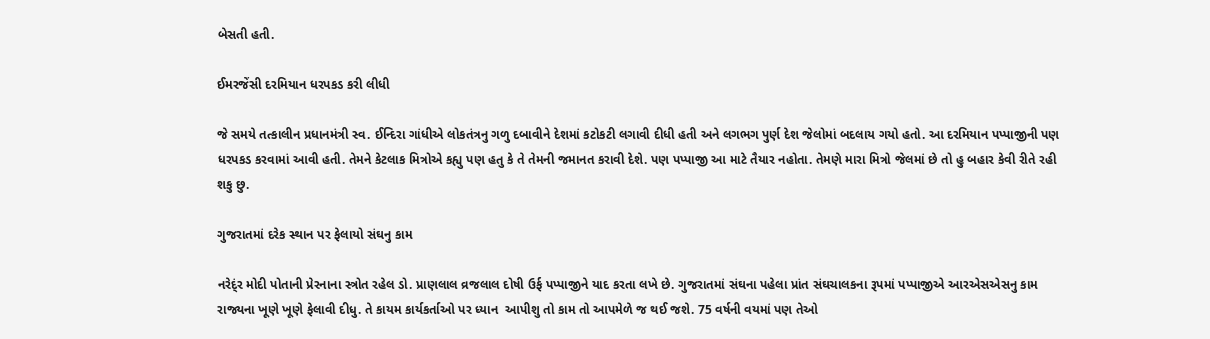બેસતી હતી.

ઈમરજેંસી દરમિયાન ધરપકડ કરી લીધી

જે સમયે તત્કાલીન પ્રધાનમંત્રી સ્વ. ઈન્દિરા ગાંધીએ લોકતંત્રનુ ગળુ દબાવીને દેશમાં કટોકટી લગાવી દીધી હતી અને લગભગ પુર્ણ દેશ જેલોમાં બદલાય ગયો હતો. આ દરમિયાન પપ્પાજીની પણ ધરપકડ કરવામાં આવી હતી. તેમને કેટલાક મિત્રોએ કહ્યુ પણ હતુ કે તે તેમની જમાનત કરાવી દેશે. પણ પપ્પાજી આ માટે તૈયાર નહોતા. તેમણે મારા મિત્રો જેલમાં છે તો હુ બહાર કેવી રીતે રહી શકુ છુ.

ગુજરાતમાં દરેક સ્થાન પર ફેલાયો સંઘનુ કામ

નરેદ્ંર મોદી પોતાની પ્રેરનાના સ્ત્રોત રહેલ ડો. પ્રાણલાલ વ્રજલાલ દોષી ઉર્ફ પપ્પાજીને યાદ કરતા લખે છે. ગુજરાતમાં સંઘના પહેલા પ્રાંત સંઘચાલકના રૂપમાં પપ્પાજીએ આરએસએસનુ કામ રાજ્યના ખૂણે ખૂણે ફેલાવી દીધુ. તે કાયમ કાર્યકર્તાઓ પર ધ્યાન  આપીશુ તો કામ તો આપમેળે જ થઈ જશે. 75 વર્ષની વયમાં પણ તેઓ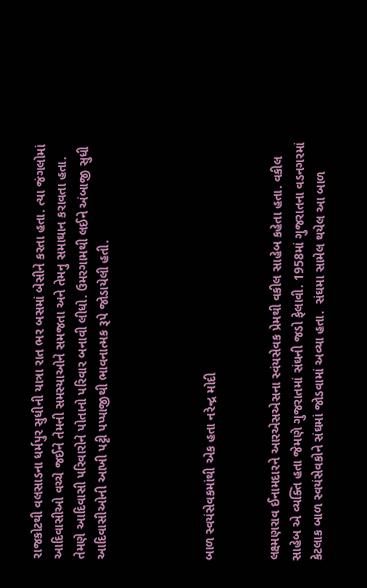રાજકોટથી વલસાડના ધર્મપુર સુધીની યાત્રા રાત ભર બસમાં બેસીને કરતા હતા. ત્યા જંગલોમાં આદિવાસીઓ વચ્ચે જઈને તેમની સમસ્યાઓને સમજતા અને તેમનુ સમાઘાન કરાવતા હતા. તેમણે આદિવાસી પરિવારોને પોતાનો પરિવાર બનાવી લીધો. ઉમરગામથી લઈને અંબાજી સુધી આદિવાસીઓની આખી પટ્ટી પપ્પાજીથી ભાવનાત્મક રૂપે જોડાયેલી હતી.




બાળ સ્વયંસેવકમાંથી એક હતા નરેન્દ્ર મોદી


લક્ષ્મણરાવ ઈનામદારને આરએસએસના સ્વંયસેવક પ્રેમથી વકીલ સાહેબ કહેતા હતા. વકીલ સાહેબ એ વ્યક્તિ હતા જેમણે ગુજરાતમાં સંઘની જડો ફેલાવી. 1958માં ગુજરાતના વડનગરમાં કેટલાક બાળ સ્વયંસેવકોને સંઘમાં જોડવામાં અવ્યા હતા.  સંઘમા સામેલ થયેલ આ બાળ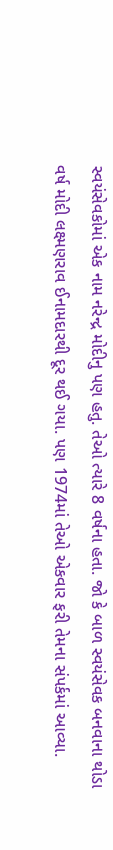સ્વયંસેવકોમાં એક નામ નરેન્દ્ર મોદીનુ પણ હતુ. તેઓ ત્યારે 8 વર્ષના હતા. જો કે બાળ સ્વયંસેવક બનવાના થોડા વર્ષ મોદી લક્ષ્મણરાવ ઈનામદારથી દૂર થઈ ગયા. પણ 1974માં તેઓ એકવાર ફરી તેમના સંપર્કમાં આવ્યા.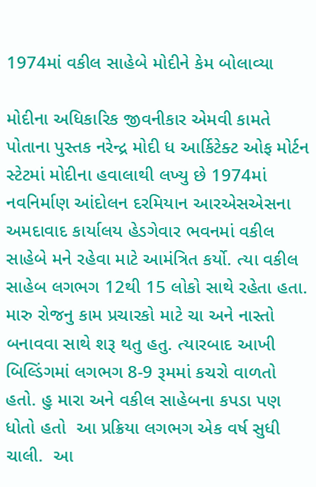1974માં વકીલ સાહેબે મોદીને કેમ બોલાવ્યા

મોદીના અધિકારિક જીવનીકાર એમવી કામતે પોતાના પુસ્તક નરેન્દ્ર મોદી ધ આર્કિટેક્ટ ઓફ મોર્ટન સ્ટેટમાં મોદીના હવાલાથી લખ્યુ છે 1974માં નવનિર્માણ આંદોલન દરમિયાન આરએસએસના અમદાવાદ કાર્યાલય હેડગેવાર ભવનમાં વકીલ સાહેબે મને રહેવા માટે આમંત્રિત કર્યો. ત્યા વકીલ સાહેબ લગભગ 12થી 15 લોકો સાથે રહેતા હતા. મારુ રોજનુ કામ પ્રચારકો માટે ચા અને નાસ્તો બનાવવા સાથે શરૂ થતુ હતુ. ત્યારબાદ આખી બિલ્ડિંગમાં લગભગ 8-9 રૂમમાં કચરો વાળતો હતો. હુ મારા અને વકીલ સાહેબના કપડા પણ ધોતો હતો  આ પ્રક્રિયા લગભગ એક વર્ષ સુધી ચાલી.  આ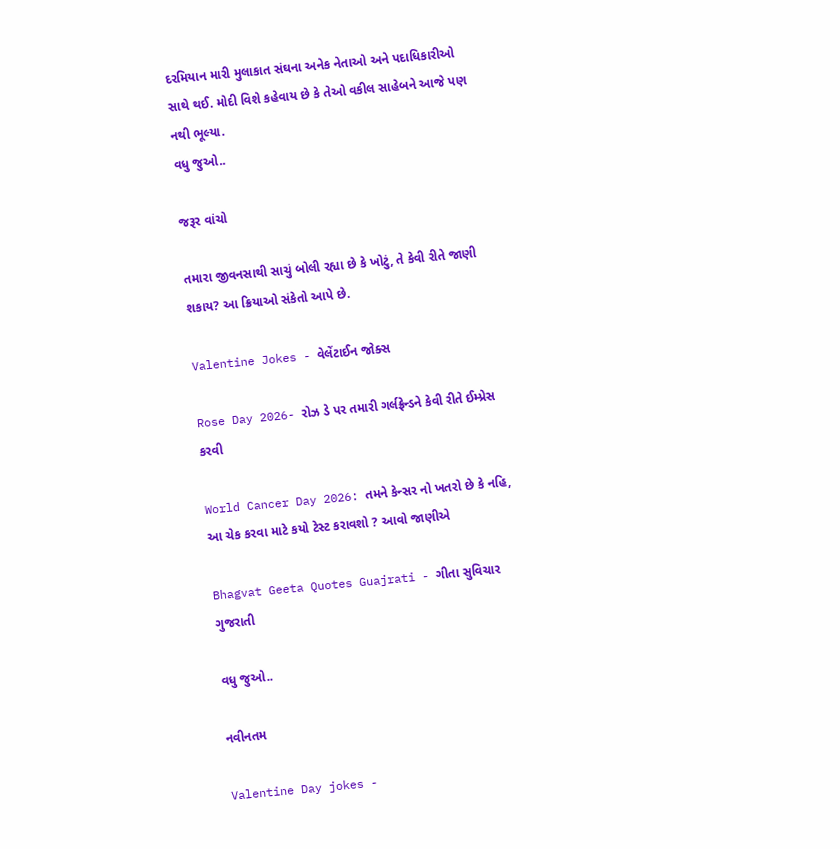દરમિયાન મારી મુલાકાત સંઘના અનેક નેતાઓ અને પદાધિકારીઓ સાથે થઈ. મોદી વિશે કહેવાય છે કે તેઓ વકીલ સાહેબને આજે પણ નથી ભૂલ્યા.
વધુ જુઓ..

જરૂર વાંચો

તમારા જીવનસાથી સાચું બોલી રહ્યા છે કે ખોટું, તે કેવી રીતે જાણી શકાય? આ ક્રિયાઓ સંકેતો આપે છે.

Valentine Jokes - વેલેંટાઈન જોક્સ

Rose Day 2026- રોઝ ડે પર તમારી ગર્લફ્રેન્ડને કેવી રીતે ઈમ્પ્રેસ કરવી

World Cancer Day 2026: તમને કેન્સર નો ખતરો છે કે નહિ, આ ચેક કરવા માટે કયો ટેસ્ટ કરાવશો ? આવો જાણીએ

Bhagvat Geeta Quotes Guajrati - ગીતા સુવિચાર ગુજરાતી

વધુ જુઓ..

નવીનતમ

Valentine Day jokes -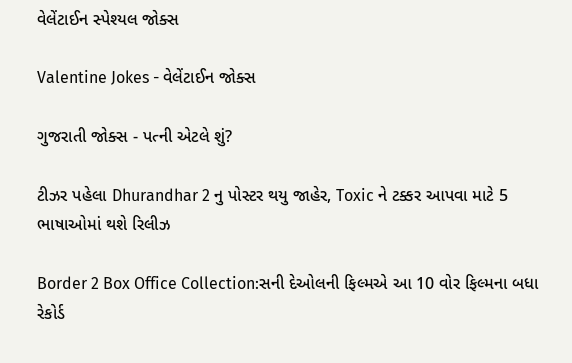વેલેંટાઈન સ્પેશ્યલ જોક્સ

Valentine Jokes - વેલેંટાઈન જોક્સ

ગુજરાતી જોક્સ - પત્ની એટલે શું?

ટીઝર પહેલા Dhurandhar 2 નુ પોસ્ટર થયુ જાહેર, Toxic ને ટક્કર આપવા માટે 5 ભાષાઓમાં થશે રિલીઝ

Border 2 Box Office Collection:સની દેઓલની ફિલ્મએ આ 10 વોર ફિલ્મના બધા રેકોર્ડ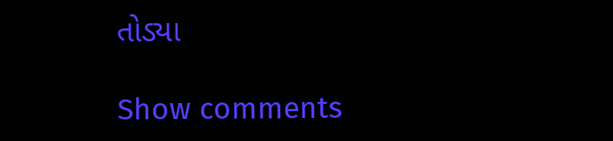તોડ્યા

Show comments